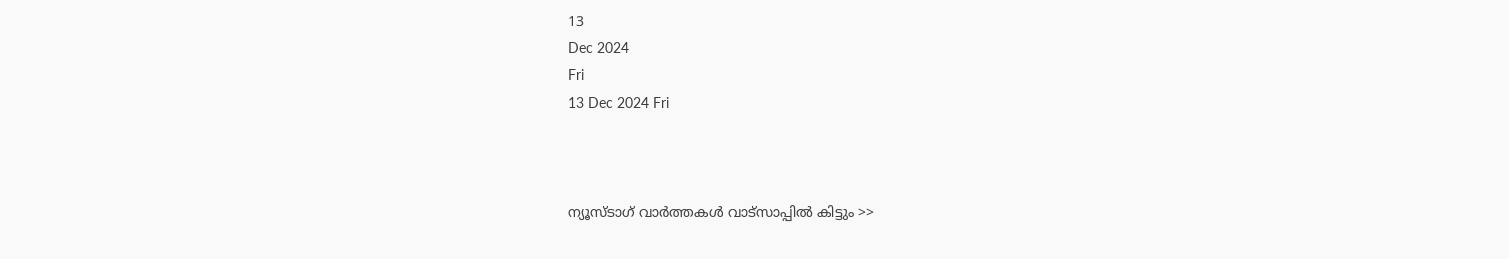13
Dec 2024
Fri
13 Dec 2024 Fri



ന്യൂസ്ടാഗ് വാര്‍ത്തകള്‍ വാട്‌സാപ്പില്‍ കിട്ടും >>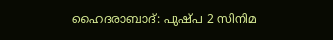ഹൈദരാബാദ്: പുഷ്പ 2 സിനിമ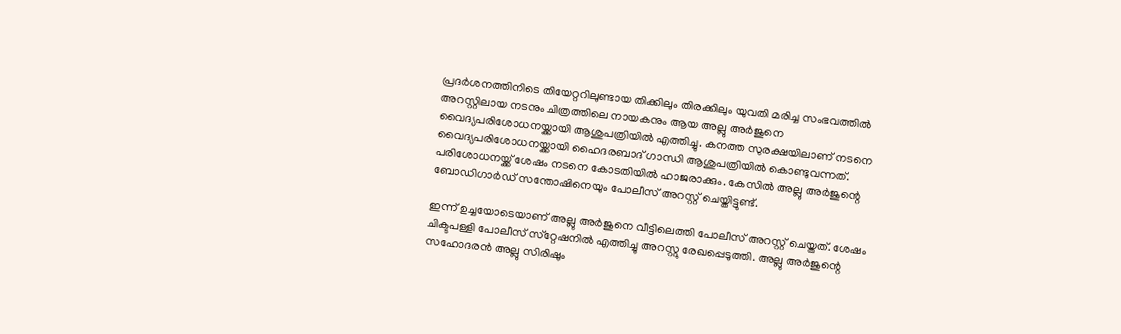പ്രദര്‍ശനത്തിനിടെ തിയേറ്ററിലുണ്ടായ തിക്കിലും തിരക്കിലും യുവതി മരിച്ച സംഭവത്തില്‍ അറസ്റ്റിലായ നടനും ചിത്രത്തിലെ നായകനും ആയ അല്ലു അര്‍ജുനെ വൈദ്യപരിശോധനയ്ക്കായി ആശുപത്രിയില്‍ എത്തിച്ചു. കനത്ത സുരക്ഷയിലാണ് നടനെ വൈദ്യപരിശോധനയ്ക്കായി ഹൈദരബാദ് ഗാന്ധി ആശുപത്രിയില്‍ കൊണ്ടുവന്നത്. പരിശോധനയ്ക്ക് ശേഷം നടനെ കോടതിയില്‍ ഹാജരാക്കും. കേസില്‍ അല്ലു അര്‍ജുന്റെ ബോഡിഗാര്‍ഡ് സന്തോഷിനെയും പോലീസ് അറസ്റ്റ് ചെയ്തിട്ടുണ്ട്.

ഇന്ന് ഉച്ചയോടെയാണ് അല്ലു അര്‍ജുനെ വീട്ടിലെത്തി പോലീസ് അറസ്റ്റ് ചെയ്തത്. ശേഷം ചിക്ടപള്ളി പോലീസ് സ്‌റ്റേഷനിൽ എത്തിച്ചു അറസ്റ്റു രേഖപ്പെടുത്തി. അല്ലു അര്‍ജുന്റെ സഹോദരന്‍ അല്ലു സിരിഷും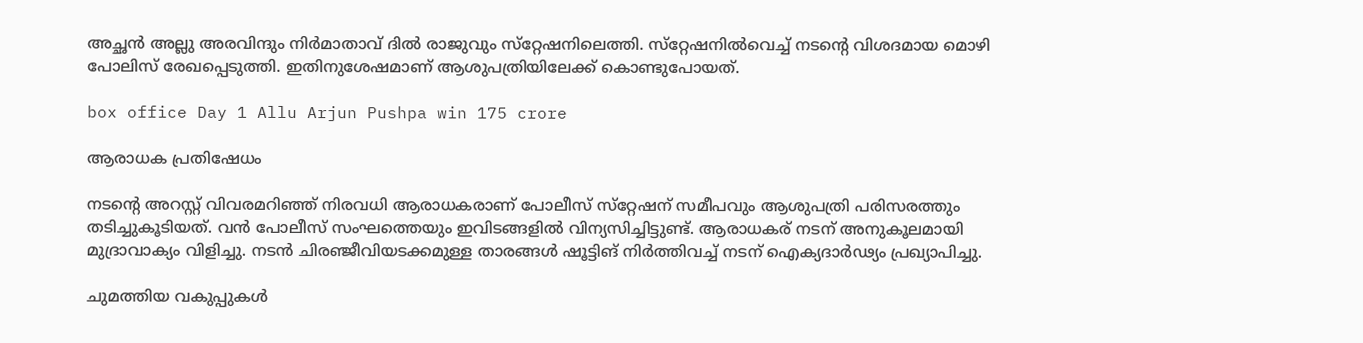അച്ഛന്‍ അല്ലു അരവിന്ദും നിര്‍മാതാവ് ദില്‍ രാജുവും സ്‌റ്റേഷനിലെത്തി. സ്‌റ്റേഷനില്‍വെച്ച് നടന്റെ വിശദമായ മൊഴി പോലിസ് രേഖപ്പെടുത്തി. ഇതിനുശേഷമാണ് ആശുപത്രിയിലേക്ക് കൊണ്ടുപോയത്.

box office Day 1 Allu Arjun Pushpa win 175 crore

ആരാധക പ്രതിഷേധം

നടന്റെ അറസ്റ്റ് വിവരമറിഞ്ഞ് നിരവധി ആരാധകരാണ് പോലീസ് സ്‌റ്റേഷന് സമീപവും ആശുപത്രി പരിസരത്തും തടിച്ചുകൂടിയത്. വന്‍ പോലീസ് സംഘത്തെയും ഇവിടങ്ങളില്‍ വിന്യസിച്ചിട്ടുണ്ട്. ആരാധകര് നടന് അനുകൂലമായി മുദ്രാവാക്യം വിളിച്ചു. നടന്‍ ചിരഞ്ജീവിയടക്കമുള്ള താരങ്ങള്‍ ഷൂട്ടിങ് നിർത്തിവച്ച് നടന് ഐക്യദാർഢ്യം പ്രഖ്യാപിച്ചു.

ചുമത്തിയ വകുപ്പുകൾ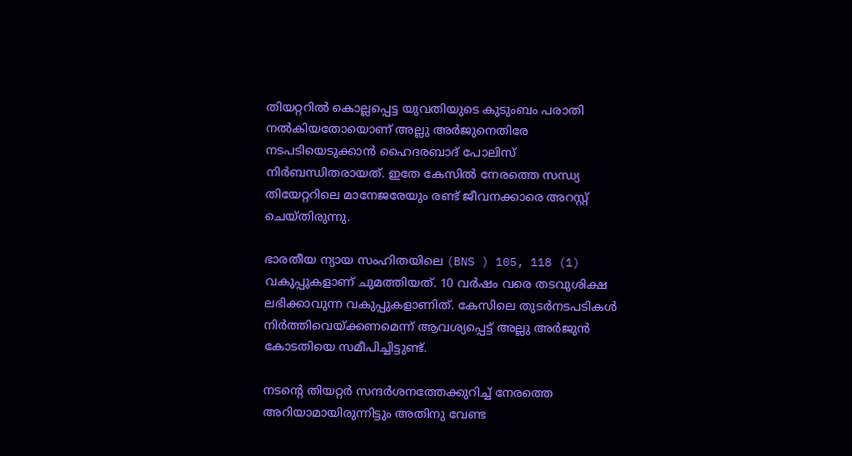തിയറ്ററിൽ കൊല്ലപ്പെട്ട യുവതിയുടെ കുടുംബം പരാതി നല്‍കിയതോയൊണ് അല്ലു അര്‍ജുനെതിരേ നടപടിയെടുക്കാന്‍ ഹൈദരബാദ് പോലിസ് നിര്‍ബന്ധിതരായത്. ഇതേ കേസില്‍ നേരത്തെ സന്ധ്യ തിയേറ്ററിലെ മാനേജരേയും രണ്ട് ജീവനക്കാരെ അറസ്റ്റ് ചെയ്തിരുന്നു.

ഭാരതീയ ന്യായ സംഹിതയിലെ (BNS ) 105, 118 (1) വകുപ്പുകളാണ് ചുമത്തിയത്. 10 വര്‍ഷം വരെ തടവുശിക്ഷ ലഭിക്കാവുന്ന വകുപ്പുകളാണിത്. കേസിലെ തുടര്‍നടപടികള്‍ നിര്‍ത്തിവെയ്ക്കണമെന്ന് ആവശ്യപ്പെട്ട് അല്ലു അര്‍ജുന്‍ കോടതിയെ സമീപിച്ചിട്ടുണ്ട്.

നടന്റെ തിയറ്റര്‍ സന്ദര്‍ശനത്തേക്കുറിച്ച് നേരത്തെ അറിയാമായിരുന്നിട്ടും അതിനു വേണ്ട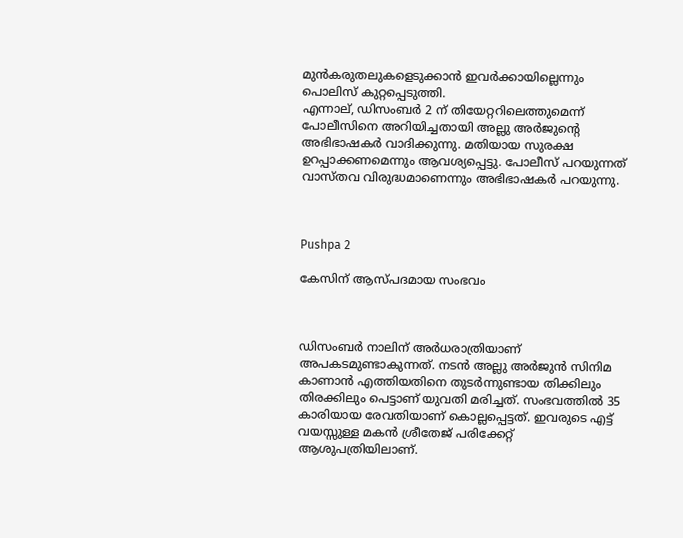മുന്‍കരുതലുകളെടുക്കാന്‍ ഇവര്‍ക്കായില്ലെന്നും പൊലിസ് കുറ്റപ്പെടുത്തി.
എന്നാല്, ഡിസംബര്‍ 2 ന് തിയേറ്ററിലെത്തുമെന്ന് പോലീസിനെ അറിയിച്ചതായി അല്ലു അര്‍ജുന്റെ അഭിഭാഷകര്‍ വാദിക്കുന്നു. മതിയായ സുരക്ഷ ഉറപ്പാക്കണമെന്നും ആവശ്യപ്പെട്ടു. പോലീസ് പറയുന്നത് വാസ്തവ വിരുദ്ധമാണെന്നും അഭിഭാഷകര്‍ പറയുന്നു.



Pushpa 2

കേസിന് ആസ്പദമായ സംഭവം



ഡിസംബര്‍ നാലിന് അര്‍ധരാത്രിയാണ് അപകടമുണ്ടാകുന്നത്. നടന്‍ അല്ലു അര്‍ജുന്‍ സിനിമ കാണാന്‍ എത്തിയതിനെ തുടര്‍ന്നുണ്ടായ തിക്കിലും തിരക്കിലും പെട്ടാണ് യുവതി മരിച്ചത്. സംഭവത്തില്‍ 35 കാരിയായ രേവതിയാണ് കൊല്ലപ്പെട്ടത്. ഇവരുടെ എട്ട് വയസ്സുള്ള മകന്‍ ശ്രീതേജ് പരിക്കേറ്റ് ആശുപത്രിയിലാണ്.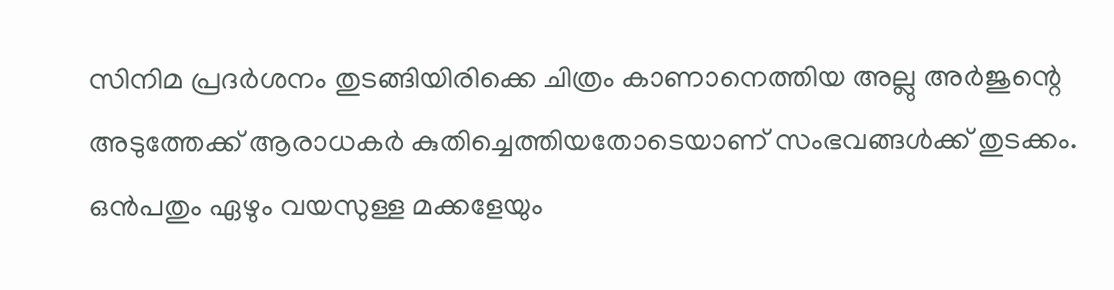സിനിമ പ്രദര്‍ശനം തുടങ്ങിയിരിക്കെ ചിത്രം കാണാനെത്തിയ അല്ലു അര്‍ജുന്റെ അടുത്തേക്ക് ആരാധകര്‍ കുതിച്ചെത്തിയതോടെയാണ് സംഭവങ്ങള്‍ക്ക് തുടക്കം. ഒന്‍പതും ഏഴും വയസുള്ള മക്കളേയും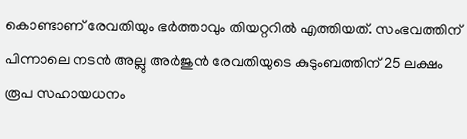കൊണ്ടാണ് രേവതിയും ഭര്‍ത്താവും തിയറ്ററില്‍ എത്തിയത്. സംഭവത്തിന് പിന്നാലെ നടന്‍ അല്ലു അര്‍ജുന്‍ രേവതിയുടെ കുടുംബത്തിന് 25 ലക്ഷം രൂപ സഹായധനം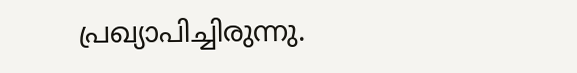പ്രഖ്യാപിച്ചിരുന്നു.